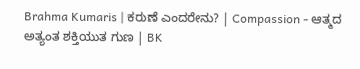Brahma Kumaris | ಕರುಣೆ ಎಂದರೇನು? | Compassion - ಆತ್ಮದ ಅತ್ಯಂತ ಶಕ್ತಿಯುತ ಗುಣ | BK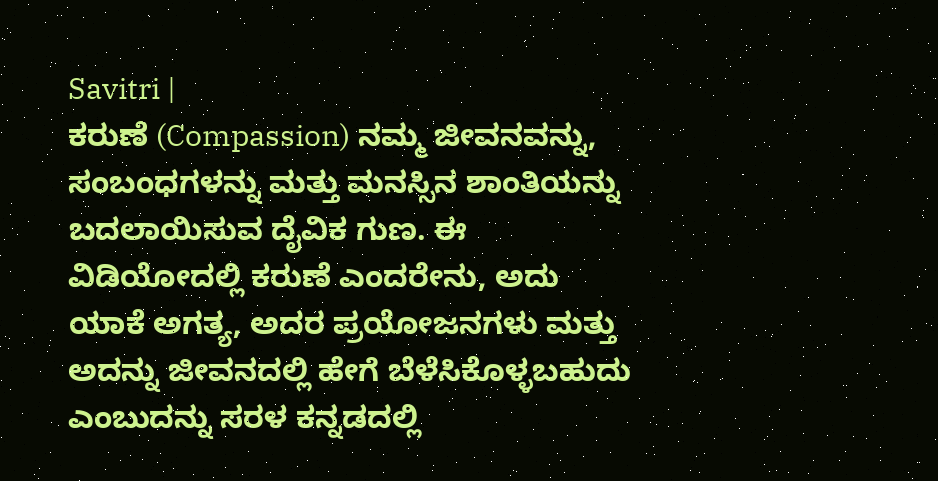Savitri |
ಕರುಣೆ (Compassion) ನಮ್ಮ ಜೀವನವನ್ನು, ಸಂಬಂಧಗಳನ್ನು ಮತ್ತು ಮನಸ್ಸಿನ ಶಾಂತಿಯನ್ನು ಬದಲಾಯಿಸುವ ದೈವಿಕ ಗುಣ. ಈ ವಿಡಿಯೋದಲ್ಲಿ ಕರುಣೆ ಎಂದರೇನು, ಅದು ಯಾಕೆ ಅಗತ್ಯ, ಅದರ ಪ್ರಯೋಜನಗಳು ಮತ್ತು ಅದನ್ನು ಜೀವನದಲ್ಲಿ ಹೇಗೆ ಬೆಳೆಸಿಕೊಳ್ಳಬಹುದು ಎಂಬುದನ್ನು ಸರಳ ಕನ್ನಡದಲ್ಲಿ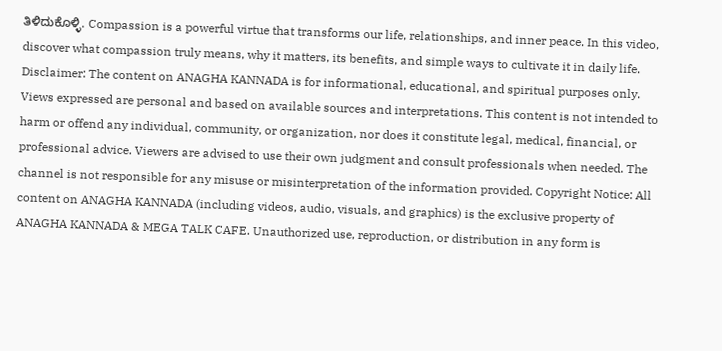ತಿಳಿದುಕೊಳ್ಳಿ. Compassion is a powerful virtue that transforms our life, relationships, and inner peace. In this video, discover what compassion truly means, why it matters, its benefits, and simple ways to cultivate it in daily life. Disclaimer: The content on ANAGHA KANNADA is for informational, educational, and spiritual purposes only. Views expressed are personal and based on available sources and interpretations. This content is not intended to harm or offend any individual, community, or organization, nor does it constitute legal, medical, financial, or professional advice. Viewers are advised to use their own judgment and consult professionals when needed. The channel is not responsible for any misuse or misinterpretation of the information provided. Copyright Notice: All content on ANAGHA KANNADA (including videos, audio, visuals, and graphics) is the exclusive property of ANAGHA KANNADA & MEGA TALK CAFE. Unauthorized use, reproduction, or distribution in any form is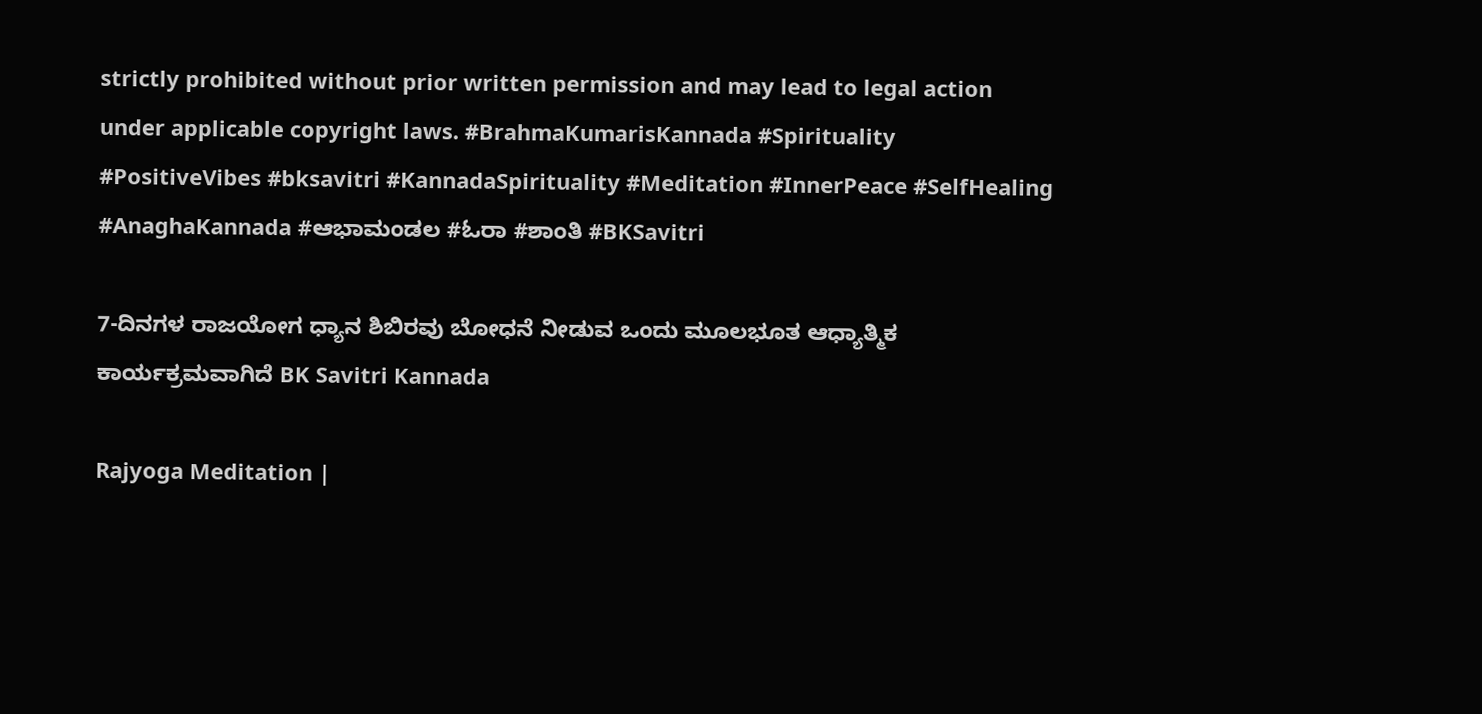strictly prohibited without prior written permission and may lead to legal action under applicable copyright laws. #BrahmaKumarisKannada #Spirituality #PositiveVibes #bksavitri #KannadaSpirituality #Meditation #InnerPeace #SelfHealing #AnaghaKannada #ಆಭಾಮಂಡಲ #ಓರಾ #ಶಾಂತಿ #BKSavitri

7-ದಿನಗಳ ರಾಜಯೋಗ ಧ್ಯಾನ ಶಿಬಿರವು ಬೋಧನೆ ನೀಡುವ ಒಂದು ಮೂಲಭೂತ ಆಧ್ಯಾತ್ಮಿಕ ಕಾರ್ಯಕ್ರಮವಾಗಿದೆ BK Savitri Kannada

Rajyoga Meditation |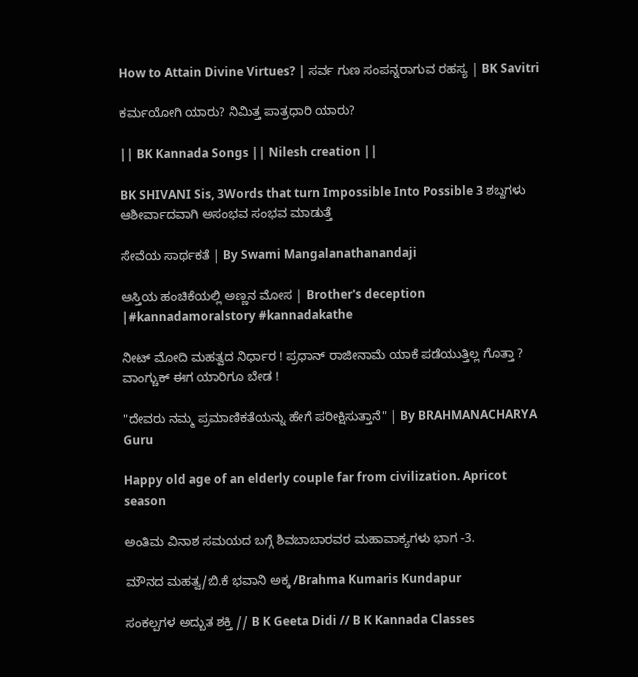How to Attain Divine Virtues? | ಸರ್ವ ಗುಣ ಸಂಪನ್ನರಾಗುವ ರಹಸ್ಯ | BK Savitri

ಕರ್ಮಯೋಗಿ ಯಾರು? ನಿಮಿತ್ತ ಪಾತ್ರಧಾರಿ ಯಾರು?

|| BK Kannada Songs || Nilesh creation ||

BK SHIVANI Sis, 3Words that turn Impossible Into Possible 3 ಶಬ್ದಗಳು ಆಶೀರ್ವಾದವಾಗಿ ಅಸಂಭವ ಸಂಭವ ಮಾಡುತ್ತೆ

ಸೇವೆಯ ಸಾರ್ಥಕತೆ | By Swami Mangalanathanandaji

ಆಸ್ತಿಯ ಹಂಚಿಕೆಯಲ್ಲಿ ಅಣ್ಣನ ಮೋಸ | Brother's deception |#kannadamoralstory #kannadakathe

ನೀಟ್ ಮೋದಿ ಮಹತ್ವದ ನಿರ್ಧಾರ ! ಪ್ರಧಾನ್ ರಾಜೀನಾಮೆ ಯಾಕೆ ಪಡೆಯುತ್ತಿಲ್ಲ ಗೊತ್ತಾ ? ವಾಂಗ್ಚುಕ್ ಈಗ ಯಾರಿಗೂ ಬೇಡ !

"ದೇವರು ನಮ್ಮ ಪ್ರಮಾಣಿಕತೆಯನ್ನು ಹೇಗೆ ಪರೀಕ್ಷಿಸುತ್ತಾನೆ" | By BRAHMANACHARYA Guru

Happy old age of an elderly couple far from civilization. Apricot season

ಅಂತಿಮ ವಿನಾಶ ಸಮಯದ ಬಗ್ಗೆ ಶಿವಬಾಬಾರವರ ಮಹಾವಾಕ್ಯಗಳು ಭಾಗ -3.

ಮೌನದ ಮಹತ್ವ/ಬಿ.ಕೆ ಭವಾನಿ ಅಕ್ಕ /Brahma Kumaris Kundapur

ಸಂಕಲ್ಪಗಳ ಅದ್ಬುತ ಶಕ್ತಿ // B K Geeta Didi // B K Kannada Classes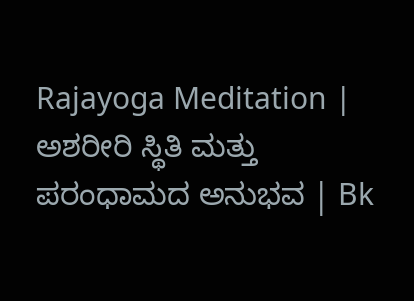Rajayoga Meditation | ಅಶರೀರಿ ಸ್ಥಿತಿ ಮತ್ತು ಪರಂಧಾಮದ ಅನುಭವ | Bk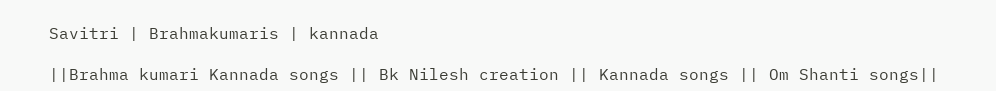Savitri | Brahmakumaris | kannada

||Brahma kumari Kannada songs || Bk Nilesh creation || Kannada songs || Om Shanti songs||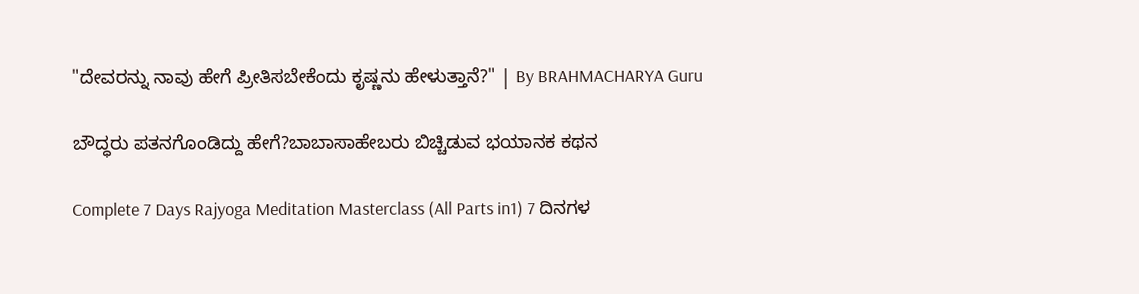"ದೇವರನ್ನು ನಾವು ಹೇಗೆ ಪ್ರೀತಿಸಬೇಕೆಂದು ಕೃಷ್ಣನು ಹೇಳುತ್ತಾನೆ?" | By BRAHMACHARYA Guru

ಬೌದ್ಧರು ಪತನಗೊಂಡಿದ್ದು ಹೇಗೆ?ಬಾಬಾಸಾಹೇಬರು ಬಿಚ್ಚಿಡುವ ಭಯಾನಕ ಕಥನ

Complete 7 Days Rajyoga Meditation Masterclass (All Parts in1) 7 ದಿನಗಳ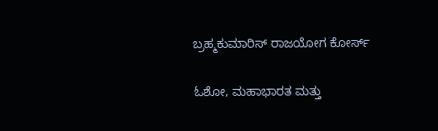ಬ್ರಹ್ಮಕುಮಾರಿಸ್ ರಾಜಯೋಗ ಕೋರ್ಸ್

ಓಶೋ, ಮಹಾಭಾರತ ಮತ್ತು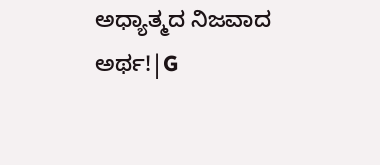ಅಧ್ಯಾತ್ಮದ ನಿಜವಾದ ಅರ್ಥ!|G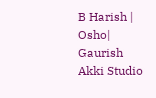B Harish | Osho| Gaurish Akki Studio